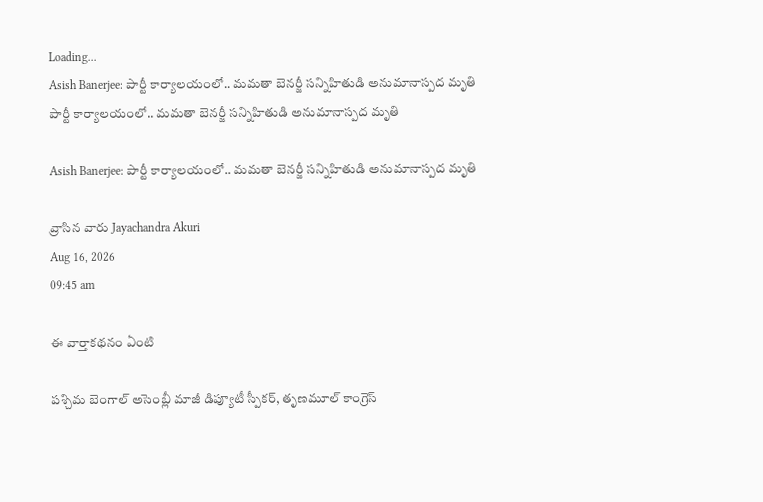Loading...
Asish Banerjee: పార్టీ కార్యాలయంలో.. మమతా బెనర్జీ సన్నిహితుడి అనుమానాస్పద మృతి
పార్టీ కార్యాలయంలో.. మమతా బెనర్జీ సన్నిహితుడి అనుమానాస్పద మృతి

Asish Banerjee: పార్టీ కార్యాలయంలో.. మమతా బెనర్జీ సన్నిహితుడి అనుమానాస్పద మృతి

వ్రాసిన వారు Jayachandra Akuri
Aug 16, 2026
09:45 am

ఈ వార్తాకథనం ఏంటి

పశ్చిమ బెంగాల్‌ అసెంబ్లీ మాజీ డిప్యూటీ స్పీకర్‌, తృణమూల్‌ కాంగ్రెస్‌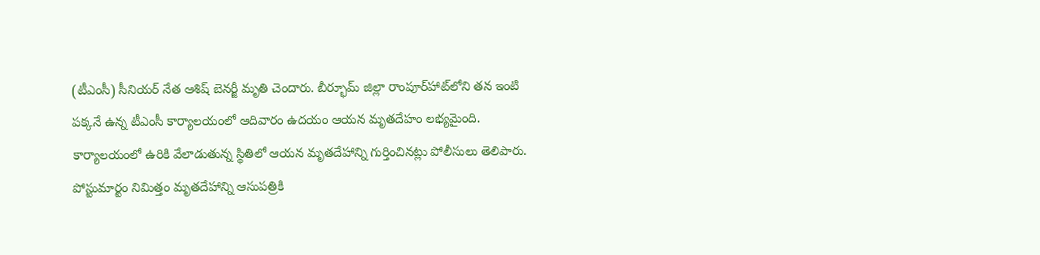(టీఎంసీ) సీనియర్‌ నేత ఆశిష్‌ బెనర్జీ మృతి చెందారు. బీర్భూమ్‌ జిల్లా రాంపూర్‌హాట్‌లోని తన ఇంటి పక్కనే ఉన్న టీఎంసీ కార్యాలయంలో ఆదివారం ఉదయం ఆయన మృతదేహం లభ్యమైంది. కార్యాలయంలో ఉరికి వేలాడుతున్న స్థితిలో ఆయన మృతదేహాన్ని గుర్తించినట్లు పోలీసులు తెలిపారు. పోస్టుమార్టం నిమిత్తం మృతదేహాన్ని ఆసుపత్రికి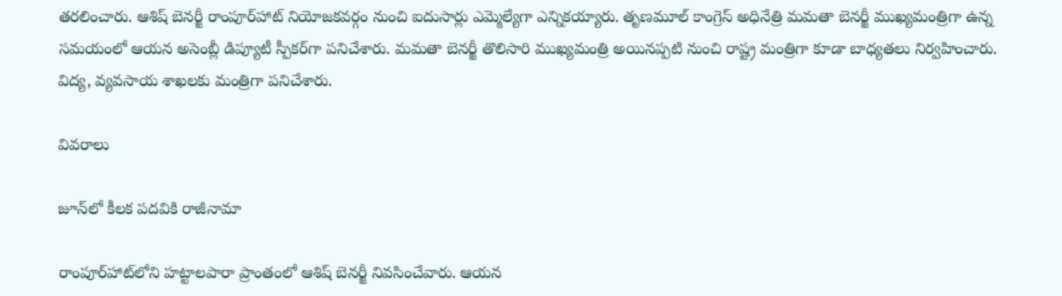తరలించారు. ఆశిష్‌ బెనర్జీ రాంపూర్‌హాట్‌ నియోజకవర్గం నుంచి ఐదుసార్లు ఎమ్మెల్యేగా ఎన్నికయ్యారు. తృణమూల్‌ కాంగ్రెస్‌ అధినేత్రి మమతా బెనర్జీ ముఖ్యమంత్రిగా ఉన్న సమయంలో ఆయన అసెంబ్లీ డిప్యూటీ స్పీకర్‌గా పనిచేశారు. మమతా బెనర్జీ తొలిసారి ముఖ్యమంత్రి అయినప్పటి నుంచి రాష్ట్ర మంత్రిగా కూడా బాధ్యతలు నిర్వహించారు. విద్య, వ్యవసాయ శాఖలకు మంత్రిగా పనిచేశారు.

వివరాలు

జూన్‌లో కీలక పదవికి రాజీనామా

రాంపూర్‌హాట్‌లోని హట్టాలపారా ప్రాంతంలో ఆశిష్‌ బెనర్జీ నివసించేవారు. ఆయన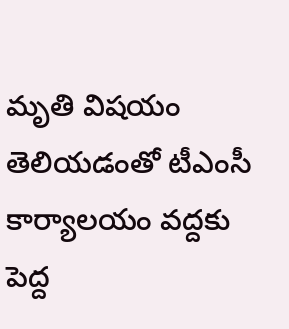మృతి విషయం తెలియడంతో టీఎంసీ కార్యాలయం వద్దకు పెద్ద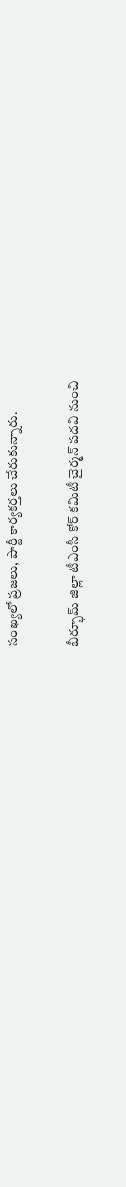సంఖ్యలో ప్రజలు, పార్టీ కార్యకర్తలు చేరుకున్నారు.

బీర్భూమ్‌ జిల్లా టీఎంసీ కోర్‌ కమిటీ చైర్మన్‌ పదవి నుంచి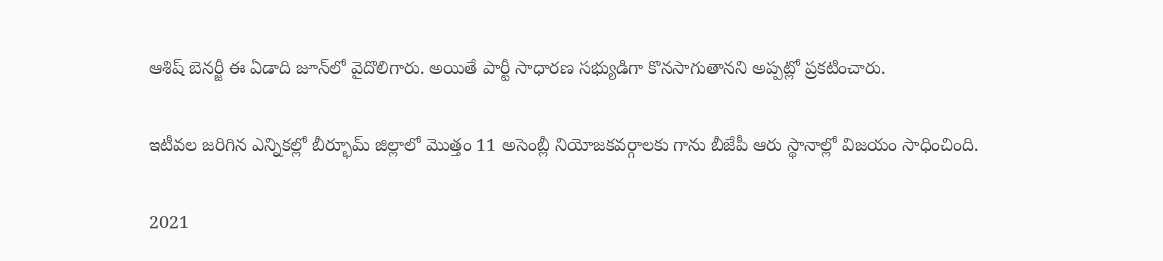ఆశిష్‌ బెనర్జీ ఈ ఏడాది జూన్‌లో వైదొలిగారు. అయితే పార్టీ సాధారణ సభ్యుడిగా కొనసాగుతానని అప్పట్లో ప్రకటించారు.

ఇటీవల జరిగిన ఎన్నికల్లో బీర్భూమ్‌ జిల్లాలో మొత్తం 11 అసెంబ్లీ నియోజకవర్గాలకు గాను బీజేపీ ఆరు స్థానాల్లో విజయం సాధించింది.

2021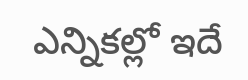ఎన్నికల్లో ఇదే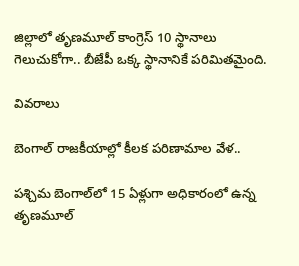జిల్లాలో తృణమూల్‌ కాంగ్రెస్‌ 10 స్థానాలు గెలుచుకోగా.. బీజేపీ ఒక్క స్థానానికే పరిమితమైంది.

వివరాలు

బెంగాల్‌ రాజకీయాల్లో కీలక పరిణామాల వేళ..

పశ్చిమ బెంగాల్‌లో 15 ఏళ్లుగా అధికారంలో ఉన్న తృణమూల్‌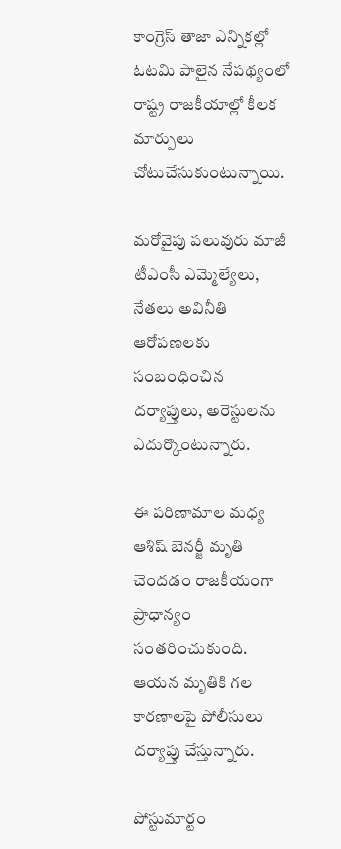కాంగ్రెస్‌ తాజా ఎన్నికల్లో ఓటమి పాలైన నేపథ్యంలో రాష్ట్ర రాజకీయాల్లో కీలక మార్పులు చోటుచేసుకుంటున్నాయి.

మరోవైపు పలువురు మాజీ టీఎంసీ ఎమ్మెల్యేలు, నేతలు అవినీతి ఆరోపణలకు సంబంధించిన దర్యాప్తులు, అరెస్టులను ఎదుర్కొంటున్నారు.

ఈ పరిణామాల మధ్య ఆశిష్‌ బెనర్జీ మృతి చెందడం రాజకీయంగా ప్రాధాన్యం సంతరించుకుంది. ఆయన మృతికి గల కారణాలపై పోలీసులు దర్యాప్తు చేస్తున్నారు.

పోస్టుమార్టం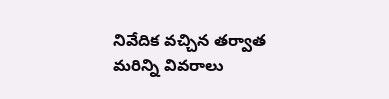నివేదిక వచ్చిన తర్వాత మరిన్ని వివరాలు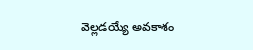వెల్లడయ్యే అవకాశం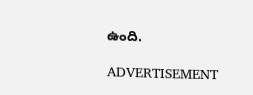ఉంది.

ADVERTISEMENT